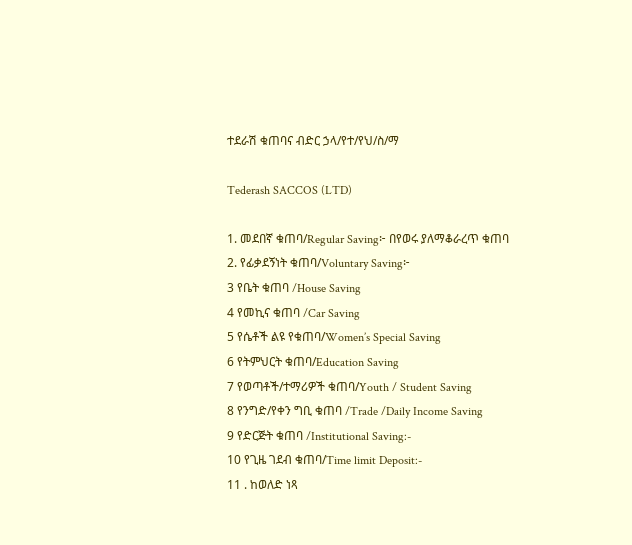ተደራሽ ቁጠባና ብድር ኃላ/የተ/የህ/ስ/ማ

Tederash SACCOS (LTD)

1. መደበኛ ቁጠባ/Regular Saving፦ በየወሩ ያለማቆራረጥ ቁጠባ
2. የፊቃደኝነት ቁጠባ/Voluntary Saving፦
3 የቤት ቁጠባ /House Saving
4 የመኪና ቁጠባ /Car Saving
5 የሴቶች ልዩ የቁጠባ/Women’s Special Saving
6 የትምህርት ቁጠባ/Education Saving
7 የወጣቶች/ተማሪዎች ቁጠባ/Youth / Student Saving
8 የንግድ/የቀን ግቢ ቁጠባ /Trade /Daily Income Saving
9 የድርጅት ቁጠባ /Institutional Saving:-
10 የጊዜ ገደብ ቁጠባ/Time limit Deposit:-
11 . ከወለድ ነጻ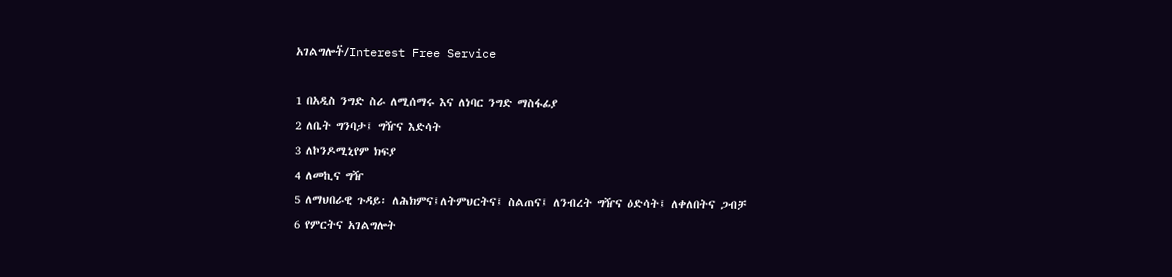አገልግሎት፟/Interest Free Service

1 በአዲስ ንግድ ስራ ለሚሰማሩ እና ለነባር ንግድ ማስፋፊያ
2 ለቤት ግንባታ፤ ግዥና እድሳት
3 ለኮንዶሚኒየም ክፍያ
4 ለመኪና ግዥ
5 ለማህበራዊ ጉዳይ፡ ለሕክምና፤ለትምህርትና፤ ስልጠና፤ ለንብረት ግዥና ዕድሳት፤ ለቀለበትና ጋብቻ
6 የምርትና አገልግሎት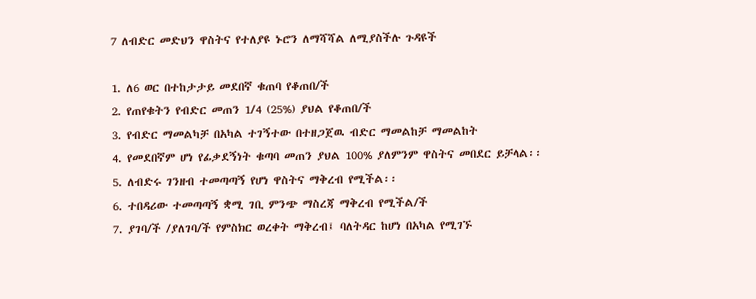7 ለብድር መድህን ዋስትና የተለያዩ ኑሮን ለማሻሻል ለሚያስችሉ ጉዳዩች

1. ለ6 ወር በተከታታይ መደበኛ ቁጠባ የቆጠበ/ች
2. የጠየቁትን የብድር መጠን 1/4 (25%) ያህል የቆጠበ/ች
3. የብድር ማመልካቻ በአካል ተገኝተው በተዘጋጀዉ ብድር ማመልከቻ ማመልከት
4. የመደበኛም ሆነ የፊቃደኝነት ቁጣባ መጠን ያህል 100% ያለምንም ዋስትና መበደር ይቻላል፡፡
5. ለብድሩ ገንዘብ ተመጣጣኝ የሆነ ዋስትና ማቅረብ የሚችል፡፡
6. ተበዳሪው ተመጣጣኝ ቋሚ ገቢ ምንጭ ማስረጃ ማቅረብ የሚችል/ች
7. ያገባ/ች /ያለገባ/ች የምስክር ወረቀት ማቅረብ፤ ባለትዳር ከሆነ በአካል የሚገኙ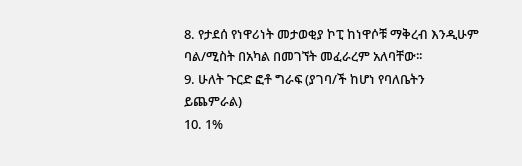8. የታደሰ የነዋሪነት መታወቂያ ኮፒ ከነዋሶቹ ማቅረብ እንዲሁም ባል/ሚስት በአካል በመገኘት መፈራረም አለባቸው፡፡
9. ሁለት ጉርድ ፎቶ ግራፍ (ያገባ/ች ከሆነ የባለቤትን ይጨምራል)
10. 1%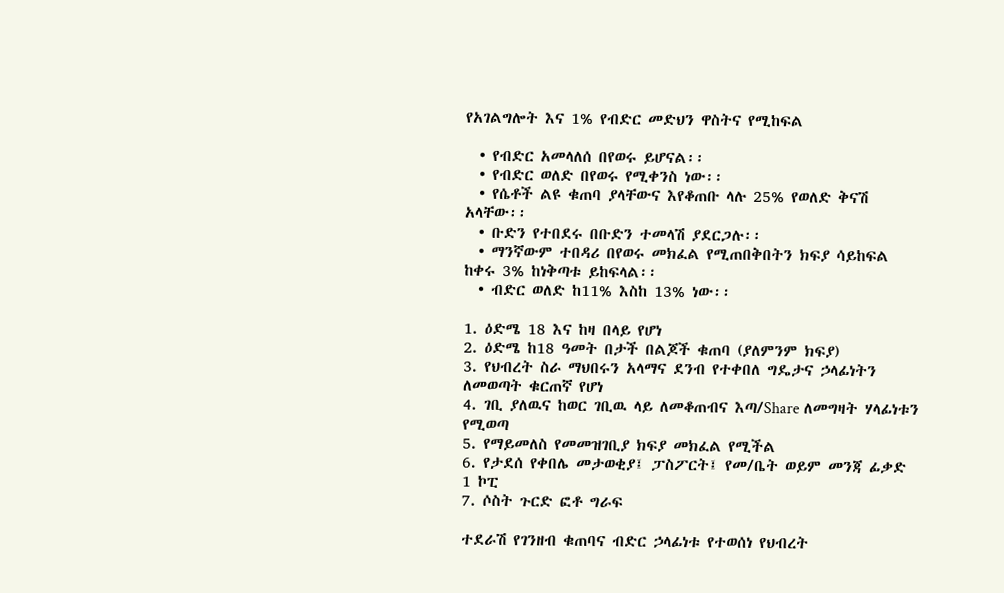የአገልግሎት እና 1% የብድር መድህን ዋስትና የሚከፍል

  • የብድር አመላለሰ በየወሩ ይሆናል፡፡
  • የብድር ወለድ በየወሩ የሚቀንስ ነው፡፡
  • የሴቶች ልዩ ቁጠባ ያላቸውና እየቆጠቡ ላሉ 25% የወለድ ቅናሽ አላቸው፡፡
  • ቡድን የተበደሩ በቡድን ተመላሽ ያደርጋሉ፡፡
  • ማንኛውም ተበዳሪ በየወሩ መክፈል የሚጠበቅበትን ክፍያ ሳይከፍል ከቀሩ 3% ከነቅጣቱ ይከፍላል፡፡
  • ብድር ወለድ ከ11% እስከ 13% ነው፡፡

1. ዕድሜ 18 እና ከዛ በላይ የሆነ
2. ዕድሜ ከ18 ዓመት በታች በልጆች ቁጠባ (ያለምንም ክፍያ)
3. የህብረት ስራ ማህበሩን አላማና ደንብ የተቀበለ ግዴታና ኃላፊነትን ለመወጣት ቁርጠኛ የሆነ
4. ገቢ ያለዉና ከወር ገቢዉ ላይ ለመቆጠብና እጣ/Share ለመግዛት ሃላፊነቱን የሚወጣ
5. የማይመለስ የመመዝገቢያ ክፍያ መክፈል የሚችል
6. የታደሰ የቀበሌ መታወቂያ፤ ፓስፖርት፤ የመ/ቤት ወይም መንጃ ፊቃድ 1 ኮፒ
7. ሶስት ጉርድ ፎቶ ግራፍ

ተደራሽ የገንዘብ ቁጠባና ብድር ኃላፊነቱ የተወሰነ የህብረት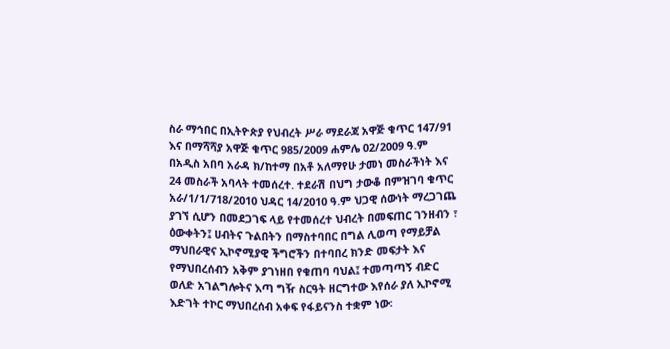ስራ ማኅበር በኢትዮጵያ የህብረት ሥራ ማደራጃ አዋጅ ቁጥር 147/91 እና በማሻሻያ አዋጅ ቁጥር 985/2009 ሐምሌ 02/2009 ዓ.ም በአዲስ አበባ አራዳ ክ/ከተማ በአቶ አለማየሁ ታመነ መስራችነት እና 24 መስራች አባላት ተመሰረተ. ተደራሽ በህግ ታውቆ በምዝገባ ቁጥር አራ/1/1/718/2010 ህዳር 14/2010 ዓ.ም ህጋዊ ሰውነት ማረጋገጨ ያገኘ ሲሆን በመደጋገፍ ላይ የተመሰረተ ህብረት በመፍጠር ገንዘብን ፣ ዕውቀትን፤ ሀብትና ጉልበትን በማስተባበር በግል ሊወጣ የማይቻል ማህበራዊና ኢኮኖሚያዊ ችግሮችን በተባበረ ክንድ መፍታት እና የማህበረሰብን አቅም ያገነዘበ የቁጠባ ባህል፤ ተመጣጣኝ ብድር ወለድ አገልግሎትና እጣ ግዥ ስርዓት ዘርግተው እየሰራ ያለ ኢኮኖሚ እድገት ተኮር ማህበረሰብ አቀፍ የፋይናንስ ተቋም ነው፡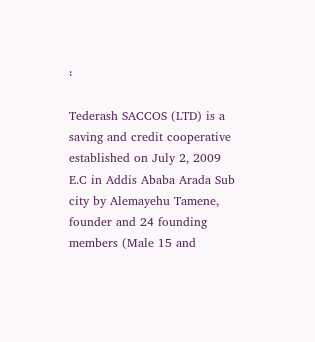፡

Tederash SACCOS (LTD) is a saving and credit cooperative established on July 2, 2009 E.C in Addis Ababa Arada Sub city by Alemayehu Tamene, founder and 24 founding members (Male 15 and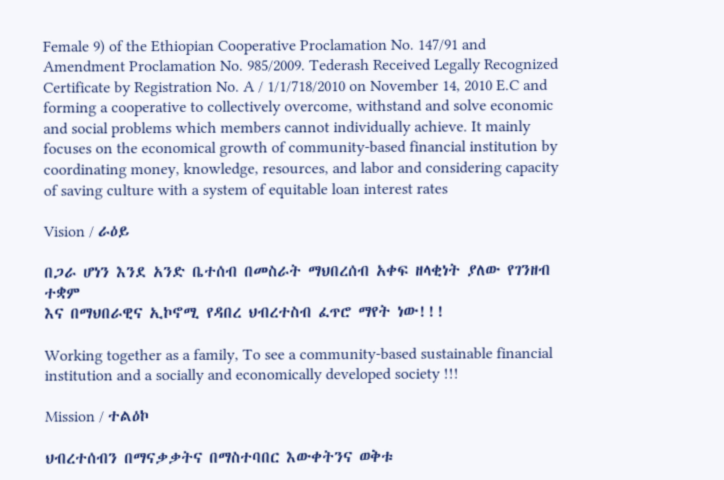Female 9) of the Ethiopian Cooperative Proclamation No. 147/91 and Amendment Proclamation No. 985/2009. Tederash Received Legally Recognized Certificate by Registration No. A / 1/1/718/2010 on November 14, 2010 E.C and forming a cooperative to collectively overcome, withstand and solve economic and social problems which members cannot individually achieve. It mainly focuses on the economical growth of community-based financial institution by coordinating money, knowledge, resources, and labor and considering capacity of saving culture with a system of equitable loan interest rates

Vision / ራዕይ

በጋራ ሆነን እንደ አንድ ቤተሰብ በመስራት ማህበረሰብ አቀፍ ዘላቂነት ያለው የገንዘብ ተቋም
እና በማህበራዊና ኢኮኖሚ የዳበረ ህብረተስብ ፈጥሮ ማየት ነው!!!

Working together as a family, To see a community-based sustainable financial institution and a socially and economically developed society !!!

Mission / ተልዕኮ

ህብረተሰብን በማናቃቃትና በማስተባበር እውቀትንና ወቅቱ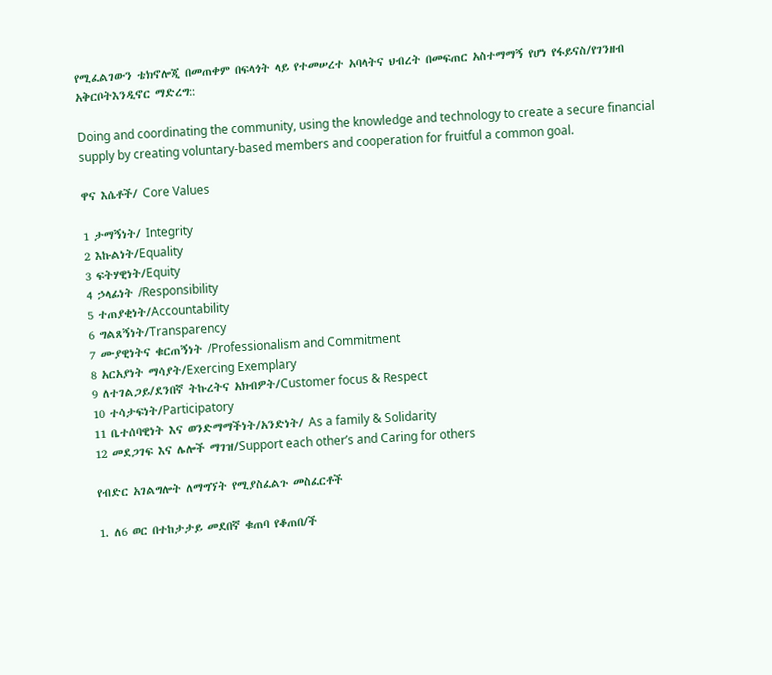የሚፈልገውን ቴክኖሎጂ በመጠቀም በፍላጎት ላይ የተመሠረተ አባላትና ህብረት በመፍጠር አስተማማኝ የሆነ የፋይናስ/የገንዘብ አቅርቦትእንዲኖር ማድረግ::

Doing and coordinating the community, using the knowledge and technology to create a secure financial supply by creating voluntary-based members and cooperation for fruitful a common goal.

ዋና እሴቶች/ Core Values

1 ታማኝነት/ Integrity
2 እኩልነት/Equality
3 ፍትሃዊነት/Equity
4 ኃላፊነት /Responsibility
5 ተጠያቂነት/Accountability
6 ግልጸኝነት/Transparency
7 ሙያዊነትና ቁርጠኝነት /Professionalism and Commitment
8 አርአያነት ማሳያት/Exercing Exemplary
9 ለተገልጋይ/ደንበኛ ትኩረትና አክብዎት/Customer focus & Respect
10 ተሳታፍነት/Participatory
11 ቤተሰባዊነት እና ወንድማማችነት/አንድነት/ As a family & Solidarity
12 መደጋገፍ እና ሌሎች ማገዝ/Support each other’s and Caring for others

የብድር አገልግሎት ለማግኘት የሚያስፈልጉ መስፈርቶች

1. ለ6 ወር በተከታታይ መደበኛ ቁጠባ የቆጠበ/ች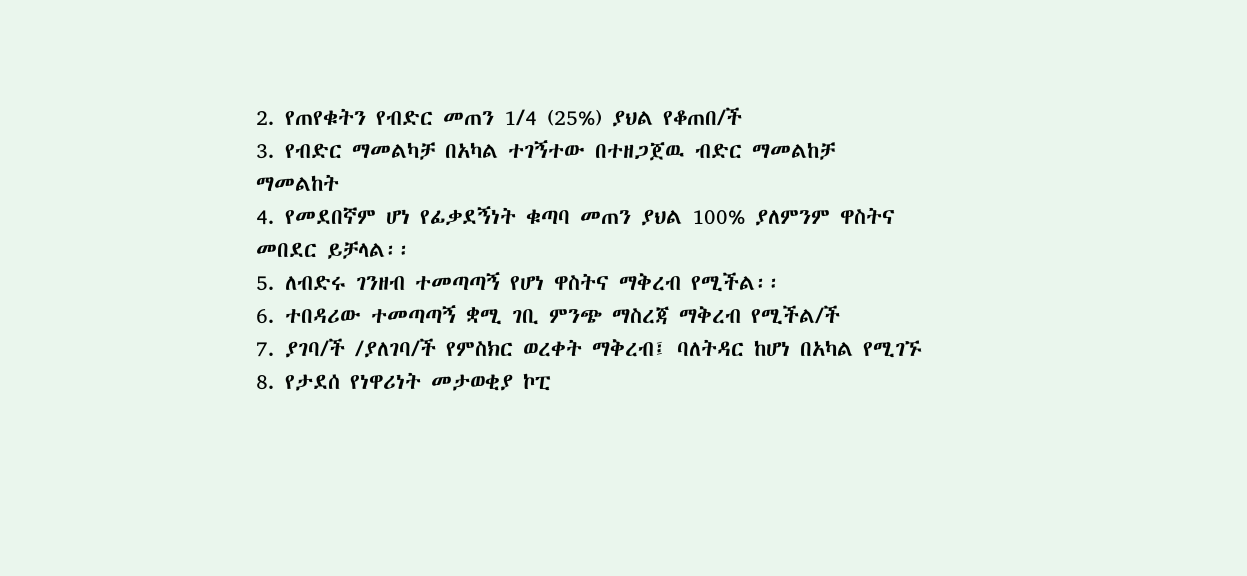2. የጠየቁትን የብድር መጠን 1/4 (25%) ያህል የቆጠበ/ች
3. የብድር ማመልካቻ በአካል ተገኝተው በተዘጋጀዉ ብድር ማመልከቻ ማመልከት
4. የመደበኛም ሆነ የፊቃደኝነት ቁጣባ መጠን ያህል 100% ያለምንም ዋስትና መበደር ይቻላል፡፡
5. ለብድሩ ገንዘብ ተመጣጣኝ የሆነ ዋስትና ማቅረብ የሚችል፡፡
6. ተበዳሪው ተመጣጣኝ ቋሚ ገቢ ምንጭ ማስረጃ ማቅረብ የሚችል/ች
7. ያገባ/ች /ያለገባ/ች የምስክር ወረቀት ማቅረብ፤ ባለትዳር ከሆነ በአካል የሚገኙ
8. የታደሰ የነዋሪነት መታወቂያ ኮፒ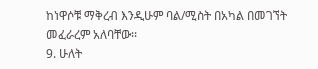ከነዋሶቹ ማቅረብ እንዲሁም ባል/ሚስት በአካል በመገኘት መፈራረም አለባቸው፡፡
9. ሁለት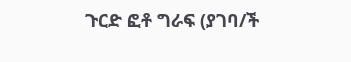ጉርድ ፎቶ ግራፍ (ያገባ/ች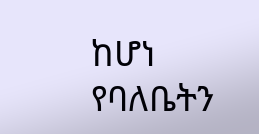ከሆነ የባለቤትን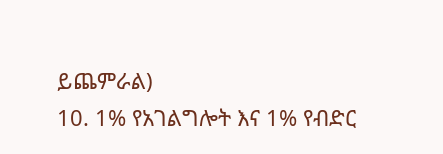ይጨምራል)
10. 1% የአገልግሎት እና 1% የብድር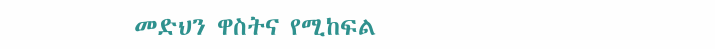መድህን ዋስትና የሚከፍል